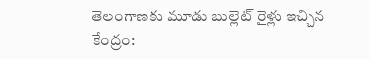తెలంగాణకు మూడు బుల్లెట్ రైళ్లు ఇచ్చిన కేంద్రం: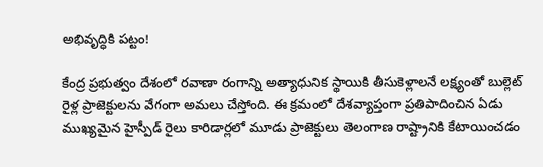అభివృద్ధికి పట్టం!

కేంద్ర ప్రభుత్వం దేశంలో రవాణా రంగాన్ని అత్యాధునిక స్థాయికి తీసుకెళ్లాలనే లక్ష్యంతో బుల్లెట్ రైళ్ల ప్రాజెక్టులను వేగంగా అమలు చేస్తోంది. ఈ క్రమంలో దేశవ్యాప్తంగా ప్రతిపాదించిన ఏడు ముఖ్యమైన హైస్పీడ్ రైలు కారిడార్లలో మూడు ప్రాజెక్టులు తెలంగాణ రాష్ట్రానికి కేటాయించడం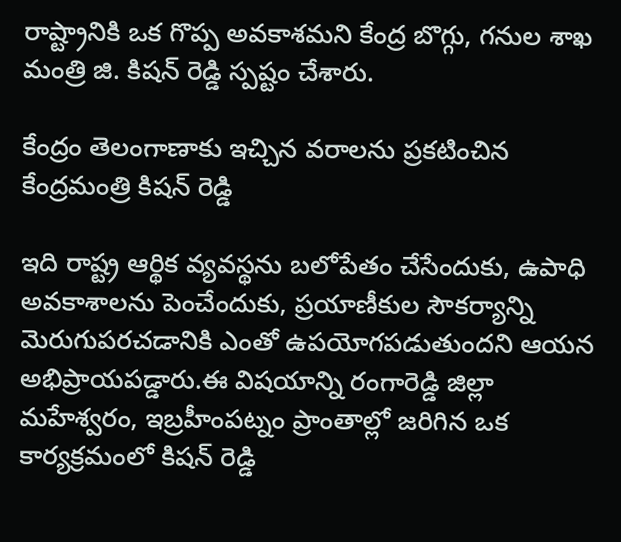రాష్ట్రానికి ఒక గొప్ప అవకాశమని కేంద్ర బొగ్గు, గనుల శాఖ మంత్రి జి. కిషన్ రెడ్డి స్పష్టం చేశారు.

కేంద్రం తెలంగాణాకు ఇచ్చిన వరాలను ప్రకటించిన కేంద్రమంత్రి కిషన్ రెడ్డి

ఇది రాష్ట్ర ఆర్థిక వ్యవస్థను బలోపేతం చేసేందుకు, ఉపాధి అవకాశాలను పెంచేందుకు, ప్రయాణీకుల సౌకర్యాన్ని మెరుగుపరచడానికి ఎంతో ఉపయోగపడుతుందని ఆయన అభిప్రాయపడ్డారు.ఈ విషయాన్ని రంగారెడ్డి జిల్లా మహేశ్వరం, ఇబ్రహీంపట్నం ప్రాంతాల్లో జరిగిన ఒక కార్యక్రమంలో కిషన్ రెడ్డి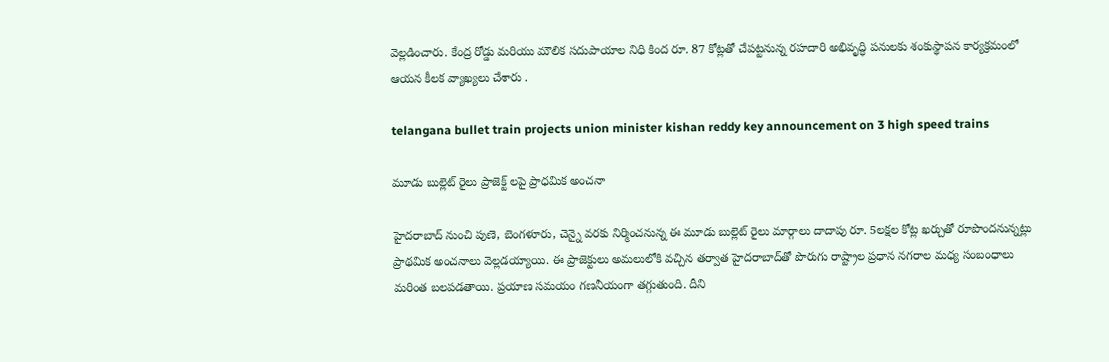వెల్లడించారు. కేంద్ర రోడ్డు మరియు మౌలిక సదుపాయాల నిధి కింద రూ. 87 కోట్లతో చేపట్టనున్న రహదారి అభివృద్ధి పనులకు శంకుస్థాపన కార్యక్రమంలో ఆయన కీలక వ్యాఖ్యలు చేశారు .

telangana bullet train projects union minister kishan reddy key announcement on 3 high speed trains

మూడు బుల్లెట్ రైలు ప్రాజెక్ట్ లపై ప్రాధమిక అంచనా

హైదరాబాద్ నుంచి పుణె, బెంగళూరు, చెన్నై వరకు నిర్మించనున్న ఈ మూడు బుల్లెట్ రైలు మార్గాలు దాదాపు రూ. 5లక్షల కోట్ల ఖర్చుతో రూపొందనున్నట్లు ప్రాథమిక అంచనాలు వెల్లడయ్యాయి. ఈ ప్రాజెక్టులు అమలులోకి వచ్చిన తర్వాత హైదరాబాద్‌తో పొరుగు రాష్ట్రాల ప్రధాన నగరాల మధ్య సంబంధాలు మరింత బలపడతాయి. ప్రయాణ సమయం గణనీయంగా తగ్గుతుంది. దీని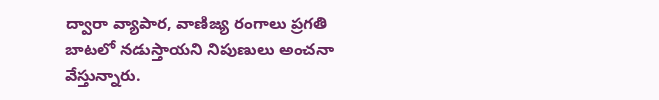ద్వారా వ్యాపార, వాణిజ్య రంగాలు ప్రగతి బాటలో నడుస్తాయని నిపుణులు అంచనా వేస్తున్నారు.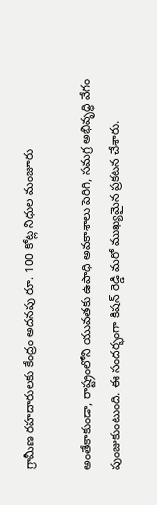గ్రామీణ రహదారులకు కేంద్రం అదనపు రూ. 100 కోట్ల నిధుల మంజూరు

అంతేకాకుండా, రాష్ట్రంలోని యువతకు ఉపాధి అవకాశాలు పెరిగి, సమగ్ర అభివృద్ధి వేగం పుంజుకుంటుంది. ఈ సందర్భంగా కిషన్ రెడ్డి మరో ముఖ్యమైన ప్రకటన చేశారు.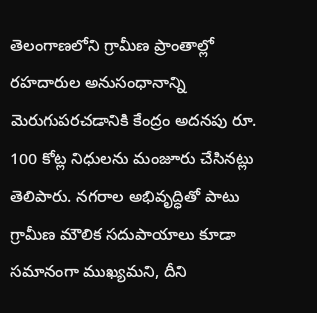తెలంగాణలోని గ్రామీణ ప్రాంతాల్లో రహదారుల అనుసంధానాన్ని మెరుగుపరచడానికి కేంద్రం అదనపు రూ. 100 కోట్ల నిధులను మంజూరు చేసినట్లు తెలిపారు. నగరాల అభివృద్ధితో పాటు గ్రామీణ మౌలిక సదుపాయాలు కూడా సమానంగా ముఖ్యమని, దీని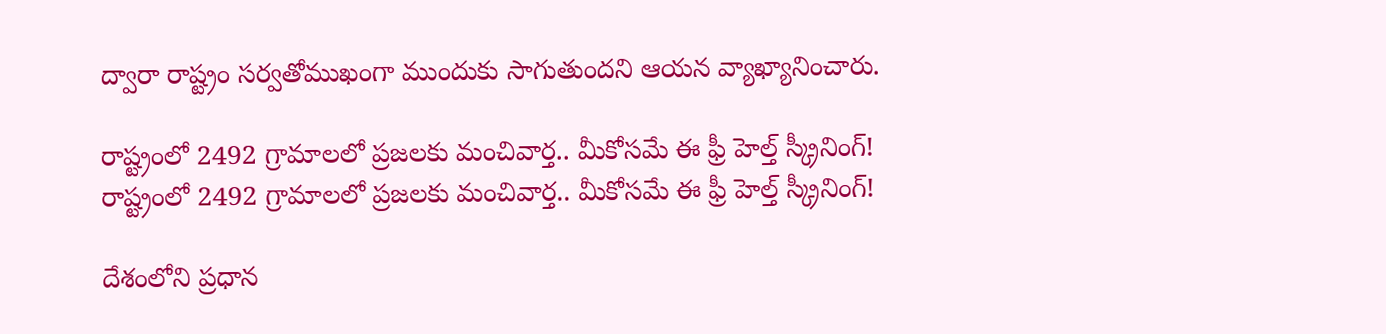ద్వారా రాష్ట్రం సర్వతోముఖంగా ముందుకు సాగుతుందని ఆయన వ్యాఖ్యానించారు.

రాష్ట్రంలో 2492 గ్రామాలలో ప్రజలకు మంచివార్త.. మీకోసమే ఈ ఫ్రీ హెల్త్ స్క్రీనింగ్!
రాష్ట్రంలో 2492 గ్రామాలలో ప్రజలకు మంచివార్త.. మీకోసమే ఈ ఫ్రీ హెల్త్ స్క్రీనింగ్!

దేశంలోని ప్రధాన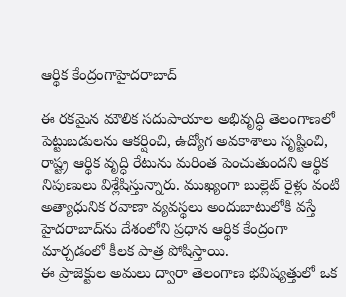ఆర్థిక కేంద్రంగాహైదరాబాద్‌

ఈ రకమైన మౌలిక సదుపాయాల అభివృద్ధి తెలంగాణలో పెట్టుబడులను ఆకర్షించి, ఉద్యోగ అవకాశాలు సృష్టించి, రాష్ట్ర ఆర్థిక వృద్ధి రేటును మరింత పెంచుతుందని ఆర్థిక నిపుణులు విశ్లేషిస్తున్నారు. ముఖ్యంగా బుల్లెట్ రైళ్లు వంటి అత్యాధునిక రవాణా వ్యవస్థలు అందుబాటులోకి వస్తే హైదరాబాద్‌ను దేశంలోని ప్రధాన ఆర్థిక కేంద్రంగా మార్చడంలో కీలక పాత్ర పోషిస్తాయి.
ఈ ప్రాజెక్టుల అమలు ద్వారా తెలంగాణ భవిష్యత్తులో ఒక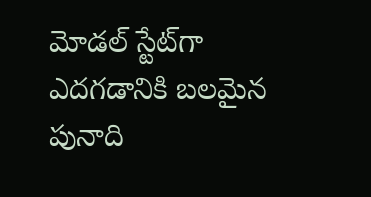మోడల్ స్టేట్‌గా ఎదగడానికి బలమైన పునాది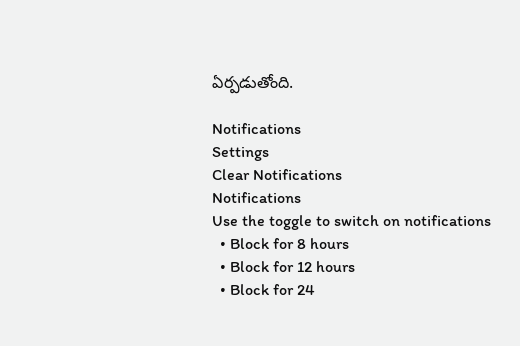ఏర్పడుతోంది.

Notifications
Settings
Clear Notifications
Notifications
Use the toggle to switch on notifications
  • Block for 8 hours
  • Block for 12 hours
  • Block for 24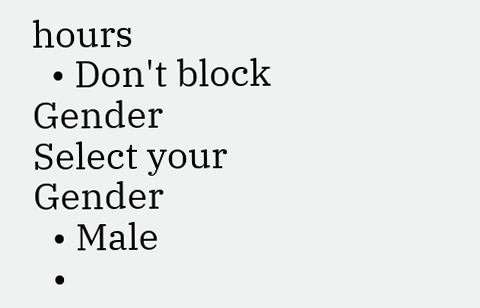hours
  • Don't block
Gender
Select your Gender
  • Male
  •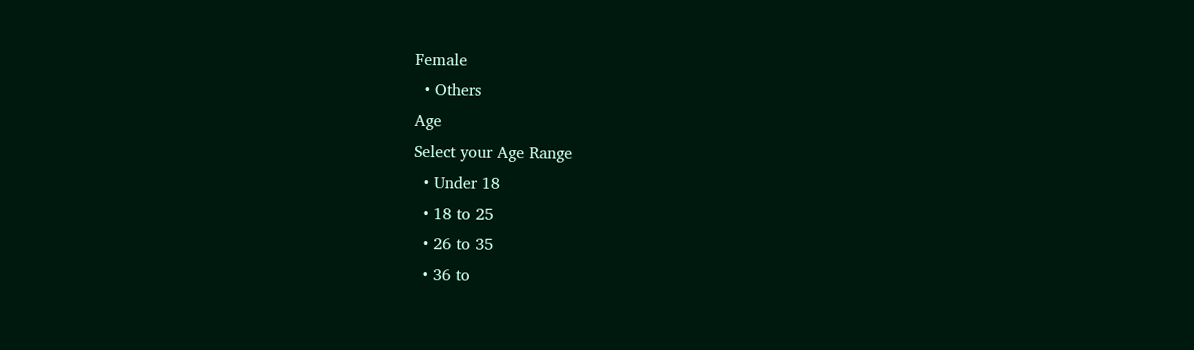Female
  • Others
Age
Select your Age Range
  • Under 18
  • 18 to 25
  • 26 to 35
  • 36 to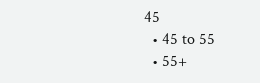45
  • 45 to 55
  • 55+